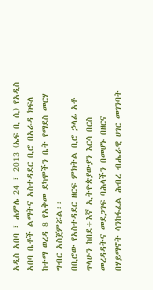አዲስ አበባ ፣ ሐምሌ 24 ፣ 2013 (ኤፍ ቢ ሲ) የአዲስ አበባ ቤቶች ልማትና አስተዳደር ቢሮ በአራዳ ክፍለ ከተማ ወረዳ 8 የአቅመ ደካሞችን ቤት የማደስ መርሃ ግብር አስጀምሯል፡፡
በቢሮው የአስተዳደር ዘርፍ ምክትል ቢሮ ኃላፊ አቶ ጥላሁን ከበደ÷እኛ ኢትዮጵያውያን እርሳ በርስ መረዳዳትና መደጋገፍ ባሕላችን በመሆኑ በዘርና በሃይማኖት ሳንከፋፈል ሕብረ ብሔራዊ ሀገር መገንባት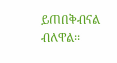ይጠበቅብናል ብለዋል፡፡